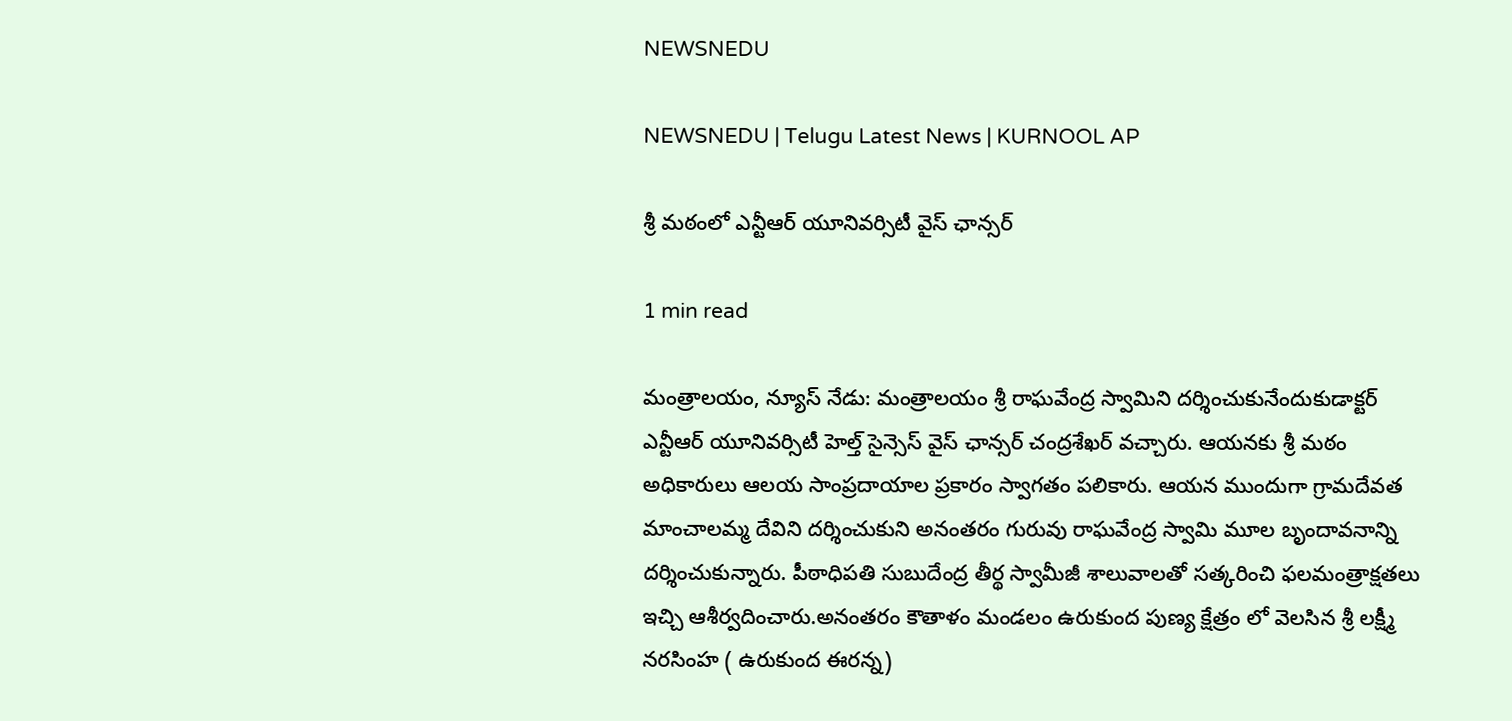NEWSNEDU

NEWSNEDU | Telugu Latest News | KURNOOL AP

శ్రీ మఠంలో ఎన్టీఆర్ యూనివర్సిటీ వైస్ ఛాన్సర్

1 min read

మంత్రాలయం, న్యూస్ నేడు: మంత్రాలయం శ్రీ రాఘవేంద్ర స్వామిని దర్శించుకునేందుకుడాక్టర్ ఎన్టీఆర్ యూనివర్సిటీ హెల్త్ సైన్సెస్ వైస్ ఛాన్సర్ చంద్రశేఖర్ వచ్చారు. ఆయనకు శ్రీ మఠం అధికారులు ఆలయ సాంప్రదాయాల ప్రకారం స్వాగతం పలికారు. ఆయన ముందుగా గ్రామదేవత మాంచాలమ్మ దేవిని దర్శించుకుని అనంతరం గురువు రాఘవేంద్ర స్వామి మూల బృందావనాన్ని దర్శించుకున్నారు. పీఠాధిపతి సుబుదేంద్ర తీర్థ స్వామీజీ శాలువాలతో సత్కరించి ఫలమంత్రాక్షతలు ఇచ్చి ఆశీర్వదించారు.అనంతరం కౌతాళం మండలం ఉరుకుంద పుణ్య క్షేత్రం లో వెలసిన శ్రీ లక్ష్మీ నరసింహ ( ఉరుకుంద ఈరన్న)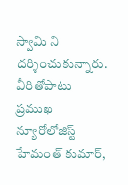స్వామి ని దర్శించుకున్నారు. వీరితోపాటు ప్రముఖ న్యూరోలోజిస్ట్ హేమంత్ కుమార్,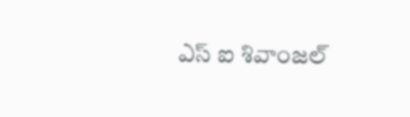ఎస్ ఐ శివాంజల్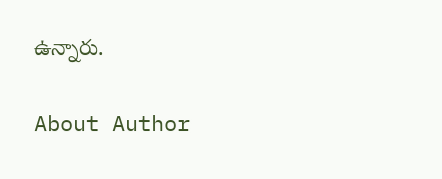ఉన్నారు.

About Author